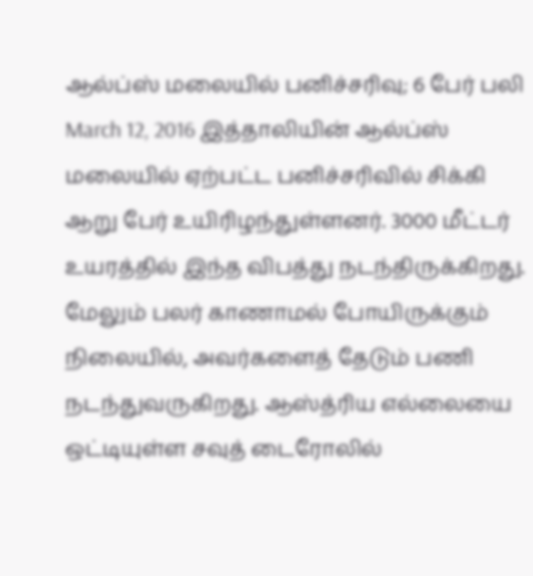ஆல்ப்ஸ் மலையில் பனிச்சரிவு; 6 பேர் பலி March 12, 2016 இத்தாலியின் ஆல்ப்ஸ் மலையில் ஏற்பட்ட பனிச்சரிவில் சிக்கி ஆறு பேர் உயிரிழந்துள்ளனர். 3000 மீட்டர் உயரத்தில் இந்த விபத்து நடந்திருக்கிறது. மேலும் பலர் காணாமல் போயிருக்கும் நிலையில், அவர்களைத் தேடும் பணி நடந்துவருகிறது. ஆஸ்த்ரிய எல்லையை ஒட்டியுள்ள சவுத் டைரோலில்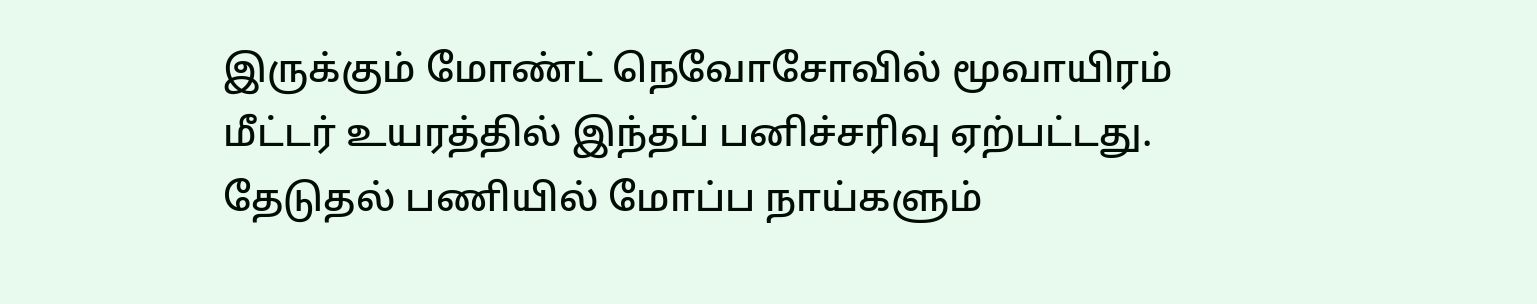இருக்கும் மோண்ட் நெவோசோவில் மூவாயிரம் மீட்டர் உயரத்தில் இந்தப் பனிச்சரிவு ஏற்பட்டது. தேடுதல் பணியில் மோப்ப நாய்களும்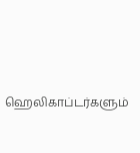ஹெலிகாப்டர்களும்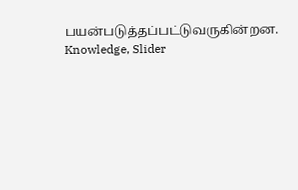பயன்படுத்தப்பட்டுவருகின்றன. Knowledge, Slider